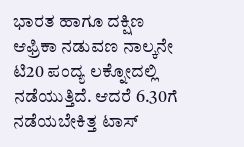ಭಾರತ ಹಾಗೂ ದಕ್ಷಿಣ ಆಫ್ರಿಕಾ ನಡುವಣ ನಾಲ್ಕನೇ ಟಿ20 ಪಂದ್ಯ ಲಕ್ನೋದಲ್ಲಿ ನಡೆಯುತ್ತಿದೆ. ಆದರೆ 6.30ಗೆ ನಡೆಯಬೇಕಿತ್ತ ಟಾಸ್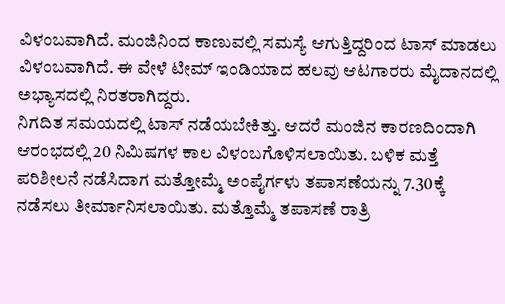ವಿಳಂಬವಾಗಿದೆ. ಮಂಜಿನಿಂದ ಕಾಣುವಲ್ಲಿ ಸಮಸ್ಯೆ ಆಗುತ್ತಿದ್ದರಿಂದ ಟಾಸ್ ಮಾಡಲು ವಿಳಂಬವಾಗಿದೆ. ಈ ವೇಳೆ ಟೀಮ್ ಇಂಡಿಯಾದ ಹಲವು ಆಟಗಾರರು ಮೈದಾನದಲ್ಲಿ ಅಭ್ಯಾಸದಲ್ಲಿ ನಿರತರಾಗಿದ್ದರು.
ನಿಗದಿತ ಸಮಯದಲ್ಲಿ ಟಾಸ್ ನಡೆಯಬೇಕಿತ್ತು. ಆದರೆ ಮಂಜಿನ ಕಾರಣದಿಂದಾಗಿ ಆರಂಭದಲ್ಲಿ 20 ನಿಮಿಷಗಳ ಕಾಲ ವಿಳಂಬಗೊಳಿಸಲಾಯಿತು. ಬಳಿಕ ಮತ್ತೆ ಪರಿಶೀಲನೆ ನಡೆಸಿದಾಗ ಮತ್ತೋಮ್ಮೆ ಅಂಪೈರ್ಗಳು ತಪಾಸಣೆಯನ್ನು 7.30ಕ್ಕೆ ನಡೆಸಲು ತೀರ್ಮಾನಿಸಲಾಯಿತು. ಮತ್ತೊಮ್ಮೆ ತಪಾಸಣೆ ರಾತ್ರಿ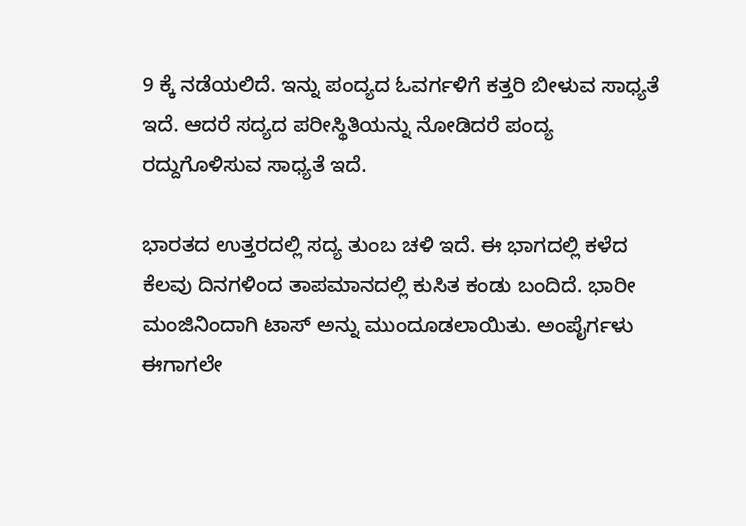9 ಕ್ಕೆ ನಡೆಯಲಿದೆ. ಇನ್ನು ಪಂದ್ಯದ ಓವರ್ಗಳಿಗೆ ಕತ್ತರಿ ಬೀಳುವ ಸಾಧ್ಯತೆ ಇದೆ. ಆದರೆ ಸದ್ಯದ ಪರೀಸ್ಥಿತಿಯನ್ನು ನೋಡಿದರೆ ಪಂದ್ಯ ರದ್ದುಗೊಳಿಸುವ ಸಾಧ್ಯತೆ ಇದೆ.

ಭಾರತದ ಉತ್ತರದಲ್ಲಿ ಸದ್ಯ ತುಂಬ ಚಳಿ ಇದೆ. ಈ ಭಾಗದಲ್ಲಿ ಕಳೆದ ಕೆಲವು ದಿನಗಳಿಂದ ತಾಪಮಾನದಲ್ಲಿ ಕುಸಿತ ಕಂಡು ಬಂದಿದೆ. ಭಾರೀ ಮಂಜಿನಿಂದಾಗಿ ಟಾಸ್ ಅನ್ನು ಮುಂದೂಡಲಾಯಿತು. ಅಂಪೈರ್ಗಳು ಈಗಾಗಲೇ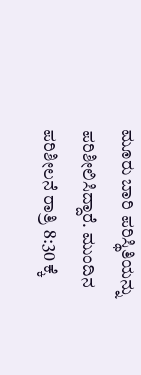ಮೂರು ಬಾರಿ ಪರಿಸ್ಥಿತಿಯನ್ನು ಪರಿಶೀಲಿಸಿದ್ದಾರೆ. ಮುಂದಿನ ಪರಿಶೀಲನೆ ರಾತ್ರಿ 8:30 ಕ್ಕೆ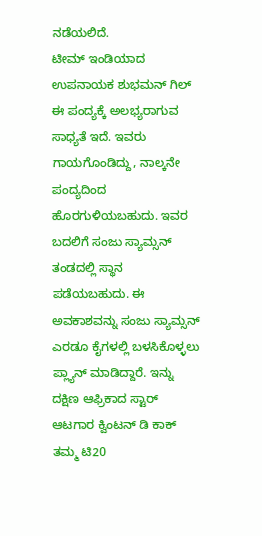ನಡೆಯಲಿದೆ.
ಟೀಮ್ ಇಂಡಿಯಾದ ಉಪನಾಯಕ ಶುಭಮನ್ ಗಿಲ್ ಈ ಪಂದ್ಯಕ್ಕೆ ಅಲಭ್ಯರಾಗುವ ಸಾಧ್ಯತೆ ಇದೆ. ಇವರು ಗಾಯಗೊಂಡಿದ್ದು, ನಾಲ್ಕನೇ ಪಂದ್ಯದಿಂದ ಹೊರಗುಳಿಯಬಹುದು. ಇವರ ಬದಲಿಗೆ ಸಂಜು ಸ್ಯಾಮ್ಸನ್ ತಂಡದಲ್ಲಿ ಸ್ಥಾನ ಪಡೆಯಬಹುದು. ಈ ಅವಕಾಶವನ್ನು ಸಂಜು ಸ್ಯಾಮ್ಸನ್ ಎರಡೂ ಕೈಗಳಲ್ಲಿ ಬಳಸಿಕೊಳ್ಳಲು ಪ್ಲ್ಯಾನ್ ಮಾಡಿದ್ದಾರೆ. ಇನ್ನು ದಕ್ಷಿಣ ಆಫ್ರಿಕಾದ ಸ್ಟಾರ್ ಆಟಗಾರ ಕ್ವಿಂಟನ್ ಡಿ ಕಾಕ್ ತಮ್ಮ ಟಿ20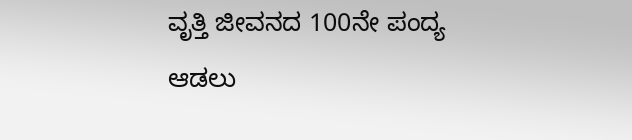ವೃತ್ತಿ ಜೀವನದ 100ನೇ ಪಂದ್ಯ ಆಡಲು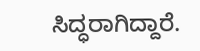ಸಿದ್ಧರಾಗಿದ್ದಾರೆ.